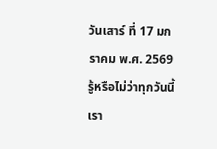วันเสาร์ ที่ 17 มกราคม พ.ศ. 2569
รู้หรือไม่ว่าทุกวันนี้เรา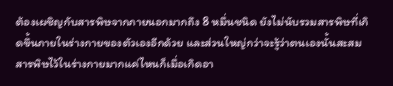ต้องเผชิญกับสารพิษจากภายนอกมากถึง 8 หมื่นชนิด ยังไม่นับรวมสารพิษที่เกิดขึ้นภายในร่างกายของตัวเองอีกด้วย และส่วนใหญ่กว่าจะรู้ว่าตนเองนั้นสะสมสารพิษไว้ในร่างกายมากแค่ไหนก็เมื่อเกิดอา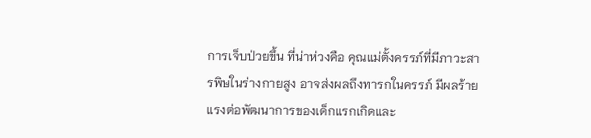การเจ็บป่วยขึ้น ที่น่าห่วงคือ คุณแม่ตั้งครรภ์ที่มีภาวะสารพิษในร่างกายสูง อาจส่งผลถึงทารกในครรภ์ มีผลร้ายแรงต่อพัฒนาการของเด็กแรกเกิดและ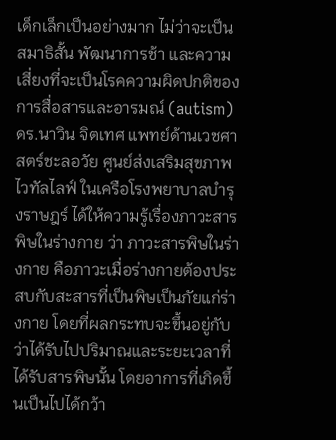เด็กเล็กเป็นอย่างมาก ไม่ว่าจะเป็นสมาธิสั้น พัฒนาการช้า และความเสี่ยงที่จะเป็นโรคความผิดปกติของการสื่อสารและอารมณ์ (autism)
ดร.นาวิน จิตเทศ แพทย์ด้านเวชศาสตร์ชะลอวัย ศูนย์ส่งเสริมสุขภาพไวทัลไลฟ์ ในเครือโรงพยาบาลบำรุงราษฎร์ ได้ให้ความรู้เรื่องภาวะสารพิษในร่างกาย ว่า ภาวะสารพิษในร่างกาย คือภาวะเมื่อร่างกายต้องประสบกับสะสารที่เป็นพิษเป็นภัยแก่ร่างกาย โดยที่ผลกระทบจะขึ้นอยู่กับว่าได้รับไปปริมาณและระยะเวลาที่ได้รับสารพิษนั้น โดยอาการที่เกิดขึ้นเป็นไปได้กว้า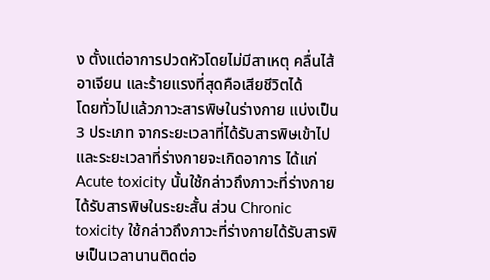ง ตั้งแต่อาการปวดหัวโดยไม่มีสาเหตุ คลื่นไส้ อาเจียน และร้ายแรงที่สุดคือเสียชีวิตได้
โดยทั่วไปแล้วภาวะสารพิษในร่างกาย แบ่งเป็น 3 ประเภท จากระยะเวลาที่ได้รับสารพิษเข้าไป และระยะเวลาที่ร่างกายจะเกิดอาการ ได้แก่ Acute toxicity นั้นใช้กล่าวถึงภาวะที่ร่างกายได้รับสารพิษในระยะสั้น ส่วน Chronic toxicity ใช้กล่าวถึงภาวะที่ร่างกายได้รับสารพิษเป็นเวลานานติดต่อ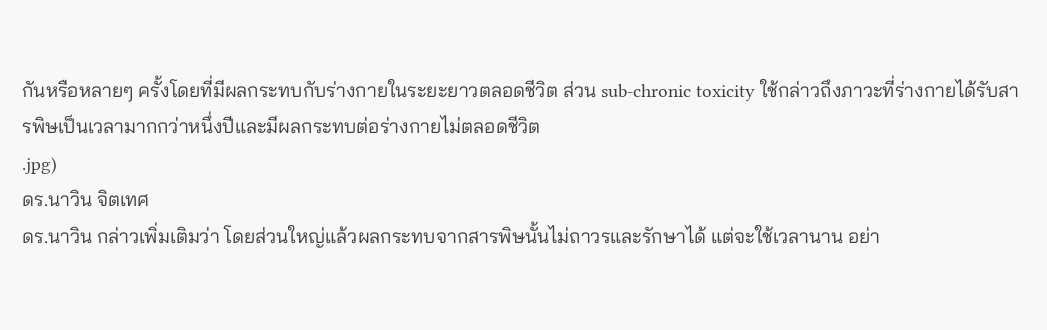กันหรือหลายๆ ครั้งโดยที่มีผลกระทบกับร่างกายในระยะยาวตลอดชีวิต ส่วน sub-chronic toxicity ใช้กล่าวถึงภาวะที่ร่างกายได้รับสารพิษเป็นเวลามากกว่าหนึ่งปีและมีผลกระทบต่อร่างกายไม่ตลอดชีวิต
.jpg)
ดร.นาวิน จิตเทศ
ดร.นาวิน กล่าวเพิ่มเติมว่า โดยส่วนใหญ่แล้วผลกระทบจากสารพิษนั้นไม่ถาวรและรักษาได้ แต่จะใช้เวลานาน อย่า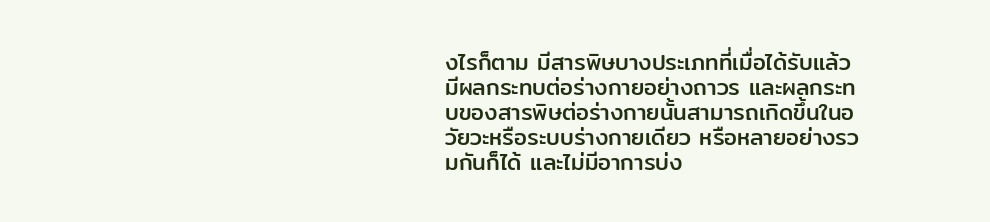งไรก็ตาม มีสารพิษบางประเภทที่เมื่อได้รับแล้วมีผลกระทบต่อร่างกายอย่างถาวร และผลกระทบของสารพิษต่อร่างกายนั้นสามารถเกิดขึ้นในอวัยวะหรือระบบร่างกายเดียว หรือหลายอย่างรวมกันก็ได้ และไม่มีอาการบ่ง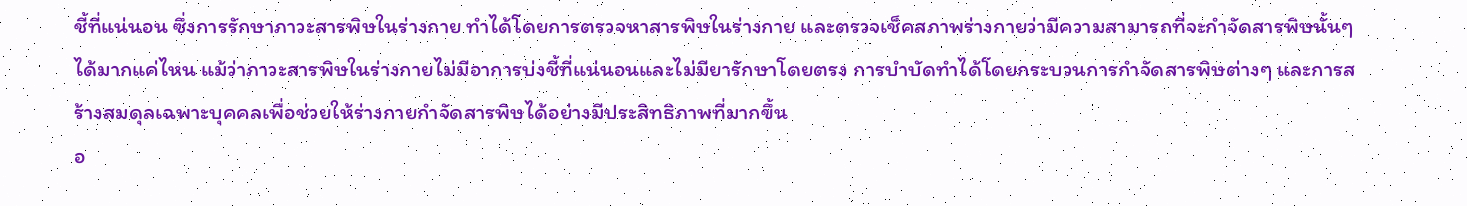ชี้ที่แน่นอน ซึ่งการรักษาภาวะสารพิษในร่างกาย ทำได้โดยการตรวจหาสารพิษในร่างกาย และตรวจเช็คสภาพร่างกายว่ามีความสามารถที่จะกำจัดสารพิษนั้นๆ ได้มากแค่ไหน แม้ว่าภาวะสารพิษในร่างกายไม่มีอาการบ่งชี้ที่แน่นอนและไม่มียารักษาโดยตรง การบำบัดทำได้โดยกระบวนการกำจัดสารพิษต่างๆ และการสร้างสมดุลเฉพาะบุคคลเพื่อช่วยให้ร่างกายกำจัดสารพิษได้อย่างมีประสิทธิภาพที่มากขึ้น
อ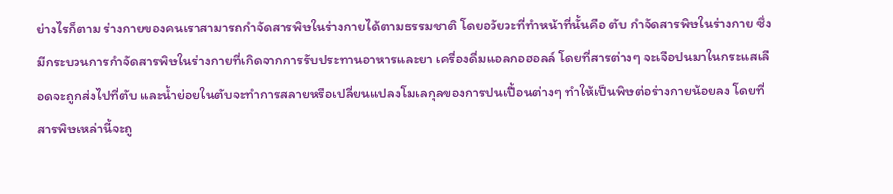ย่างไรก็ตาม ร่างกายของคนเราสามารถกำจัดสารพิษในร่างกายได้ตามธรรมชาติ โดยอวัยวะที่ทำหน้าที่นั้นคือ ตับ กำจัดสารพิษในร่างกาย ซึ่งมีกระบวนการกำจัดสารพิษในร่างกายที่เกิดจากการรับประทานอาหารและยา เครื่องดื่มแอลกอฮอลล์ โดยที่สารต่างๆ จะเจือปนมาในกระแสเลือดจะถูกส่งไปที่ตับ และน้ำย่อยในตับจะทำการสลายหรือเปลี่ยนแปลงโมเลกุลของการปนเปื้อนต่างๆ ทำให้เป็นพิษต่อร่างกายน้อยลง โดยที่สารพิษเหล่านี้จะถู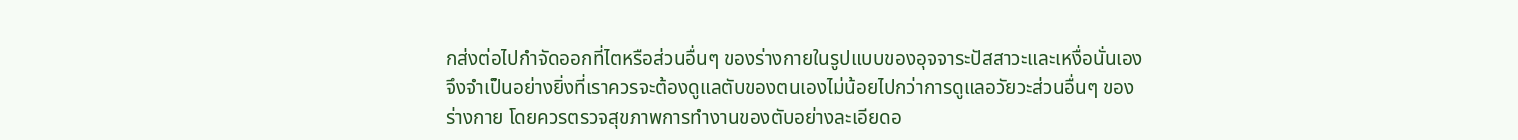กส่งต่อไปกำจัดออกที่ไตหรือส่วนอื่นๆ ของร่างกายในรูปแบบของอุจจาระปัสสาวะและเหงื่อนั่นเอง จึงจำเป็นอย่างยิ่งที่เราควรจะต้องดูแลตับของตนเองไม่น้อยไปกว่าการดูแลอวัยวะส่วนอื่นๆ ของร่างกาย โดยควรตรวจสุขภาพการทำงานของตับอย่างละเอียดอ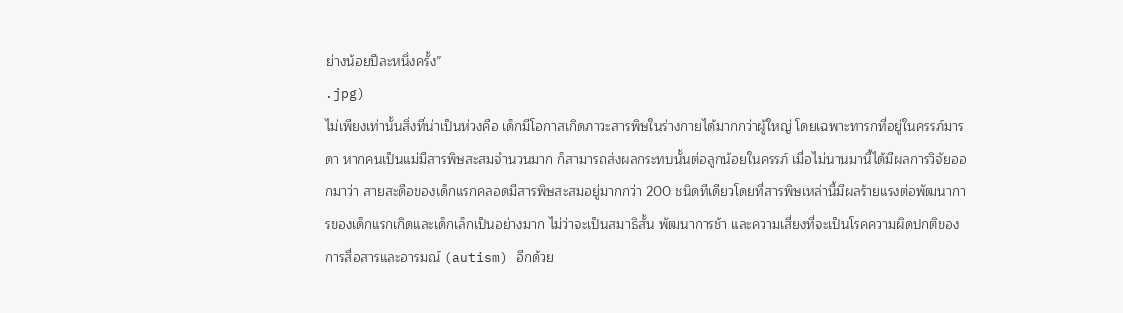ย่างน้อยปีละหนึ่งครั้ง”
.jpg)
ไม่เพียงเท่านั้นสิ่งที่น่าเป็นห่วงคือ เด็กมีโอกาสเกิดภาวะสารพิษในร่างกายได้มากกว่าผู้ใหญ่ โดยเฉพาะทารกที่อยู่ในครรภ์มารดา หากคนเป็นแม่มีสารพิษสะสมจำนวนมาก ก็สามารถส่งผลกระทบนั้นต่อลูกน้อยในครรภ์ เมื่อไม่นานมานี้ได้มีผลการวิจัยออกมาว่า สายสะดือของเด็กแรกคลอดมีสารพิษสะสมอยู่มากกว่า 200 ชนิดทีเดียวโดยที่สารพิษเหล่านี้มีผลร้ายแรงต่อพัฒนาการของเด็กแรกเกิดและเด็กเล็กเป็นอย่างมาก ไม่ว่าจะเป็นสมาธิสั้น พัฒนาการช้า และความเสี่ยงที่จะเป็นโรคความผิดปกติของการสื่อสารและอารมณ์ (autism) อีกด้วย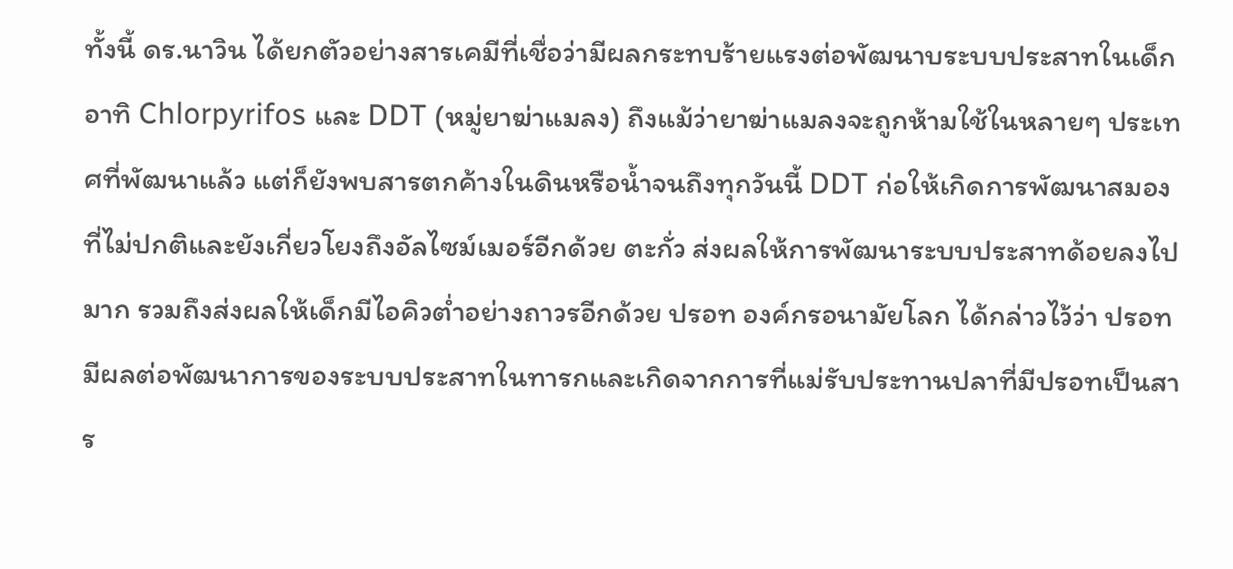ทั้งนี้ ดร.นาวิน ได้ยกตัวอย่างสารเคมีที่เชื่อว่ามีผลกระทบร้ายแรงต่อพัฒนาบระบบประสาทในเด็ก อาทิ Chlorpyrifos และ DDT (หมู่ยาฆ่าแมลง) ถึงแม้ว่ายาฆ่าแมลงจะถูกห้ามใช้ในหลายๆ ประเทศที่พัฒนาแล้ว แต่ก็ยังพบสารตกค้างในดินหรือน้ำจนถึงทุกวันนี้ DDT ก่อให้เกิดการพัฒนาสมองที่ไม่ปกติและยังเกี่ยวโยงถึงอัลไซม์เมอร์อีกด้วย ตะกั่ว ส่งผลให้การพัฒนาระบบประสาทด้อยลงไปมาก รวมถึงส่งผลให้เด็กมีไอคิวต่ำอย่างถาวรอีกด้วย ปรอท องค์กรอนามัยโลก ได้กล่าวไว้ว่า ปรอทมีผลต่อพัฒนาการของระบบประสาทในทารกและเกิดจากการที่แม่รับประทานปลาที่มีปรอทเป็นสาร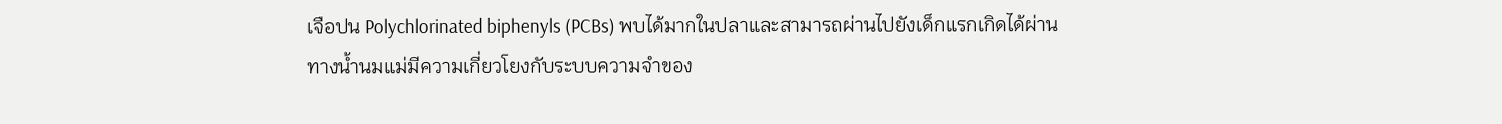เจือปน Polychlorinated biphenyls (PCBs) พบได้มากในปลาและสามารถผ่านไปยังเด็กแรกเกิดได้ผ่านทางน้ำนมแม่มีความเกี่ยวโยงกับระบบความจำของ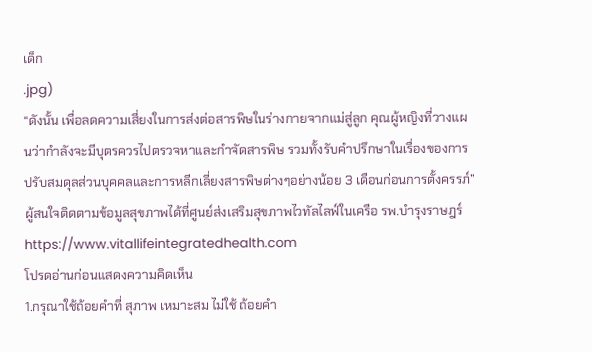เด็ก
.jpg)
“ดังนั้น เพื่อลดความเสี่ยงในการส่งต่อสารพิษในร่างกายจากแม่สู่ลูก คุณผู้หญิงที่วางแผนว่ากำลังจะมีบุตรควรไปตรวจหาและกำจัดสารพิษ รวมทั้งรับคำปรึกษาในเรื่องของการปรับสมดุลส่วนบุคคลและการหลีกเลี่ยงสารพิษต่างๆอย่างน้อย 3 เดือนก่อนการตั้งครรภ์”
ผู้สนใจติดตามข้อมูลสุขภาพได้ที่ศูนย์ส่งเสริมสุขภาพไวทัลไลฟ์ในเครือ รพ.บำรุงราษฎร์ https://www.vitallifeintegratedhealth.com
โปรดอ่านก่อนแสดงความคิดเห็น
1.กรุณาใช้ถ้อยคำที่ สุภาพ เหมาะสม ไม่ใช้ ถ้อยคำ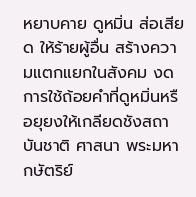หยาบคาย ดูหมิ่น ส่อเสียด ให้ร้ายผู้อื่น สร้างความแตกแยกในสังคม งดการใช้ถ้อยคำที่ดูหมิ่นหรือยุยงให้เกลียดชังสถาบันชาติ ศาสนา พระมหากษัตริย์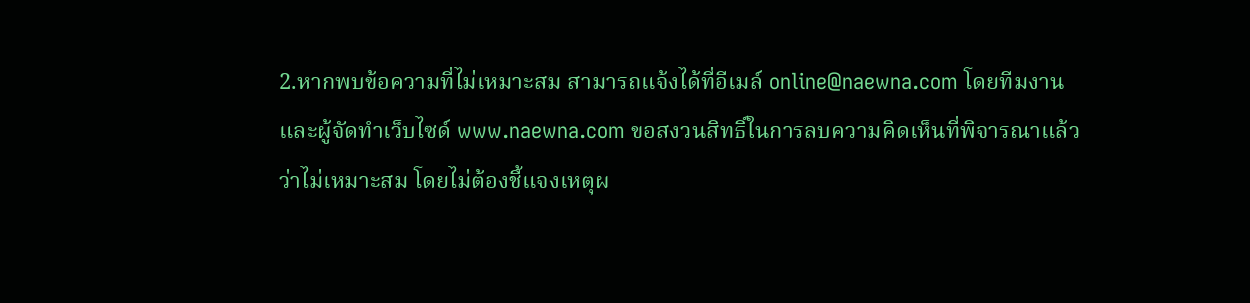2.หากพบข้อความที่ไม่เหมาะสม สามารถแจ้งได้ที่อีเมล์ online@naewna.com โดยทีมงานและผู้จัดทำเว็บไซด์ www.naewna.com ขอสงวนสิทธิ์ในการลบความคิดเห็นที่พิจารณาแล้วว่าไม่เหมาะสม โดยไม่ต้องชี้แจงเหตุผ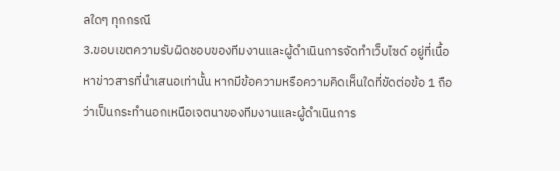ลใดๆ ทุกกรณี
3.ขอบเขตความรับผิดชอบของทีมงานและผู้ดำเนินการจัดทำเว็บไซด์ อยู่ที่เนื้อหาข่าวสารที่นำเสนอเท่านั้น หากมีข้อความหรือความคิดเห็นใดที่ขัดต่อข้อ 1 ถือว่าเป็นกระทำนอกเหนือเจตนาของทีมงานและผู้ดำเนินการ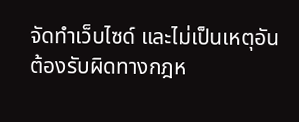จัดทำเว็บไซด์ และไม่เป็นเหตุอันต้องรับผิดทางกฎห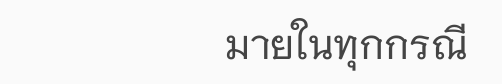มายในทุกกรณี